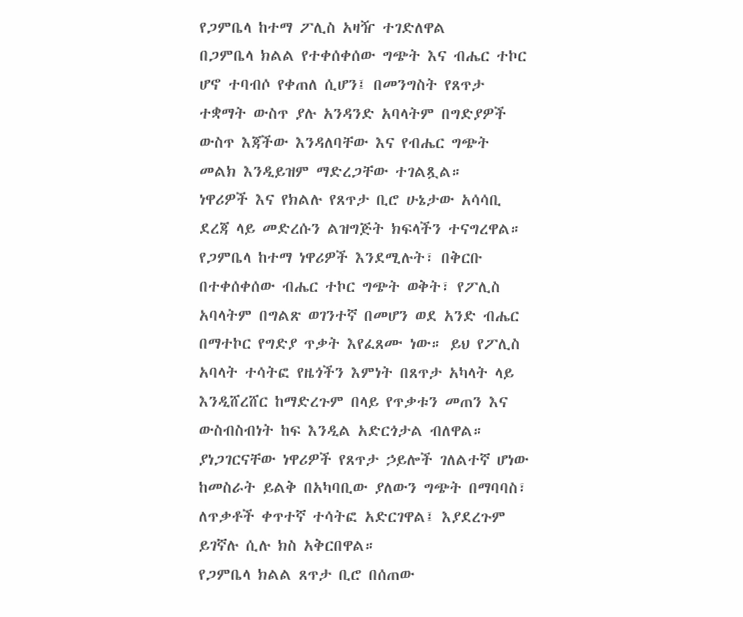የጋምቤላ ከተማ ፖሊስ አዛዥ ተገድለዋል
በጋምቤላ ክልል የተቀሰቀሰው ግጭት እና ብሔር ተኮር ሆኖ ተባብሶ የቀጠለ ሲሆን፤ በመንግስት የጸጥታ ተቋማት ውስጥ ያሉ አንዳንድ አባላትም በግድያዎች ውስጥ እጃችው እንዳለባቸው እና የብሔር ግጭት መልክ እንዲይዝም ማድረጋቸው ተገልጿል።
ነዋሪዎች እና የክልሉ የጸጥታ ቢሮ ሁኔታው አሳሳቢ ደረጃ ላይ መድረሱን ልዝግጅት ክፍላችን ተናግረዋል።
የጋምቤላ ከተማ ነዋሪዎች እንደሚሉት፣ በቅርቡ በተቀሰቀሰው ብሔር ተኮር ግጭት ወቅት፣ የፖሊስ አባላትም በግልጽ ወገንተኛ በመሆን ወደ አንድ ብሔር በማተኮር የግድያ ጥቃት እየፈጸሙ ነው። ይህ የፖሊስ አባላት ተሳትፎ የዜጎችን እምነት በጸጥታ አካላት ላይ እንዲሸረሸር ከማድረጉም በላይ የጥቃቱን መጠን እና ውስብስብነት ከፍ እንዲል አድርጎታል ብለዋል።
ያነጋገርናቸው ነዋሪዎች የጸጥታ ኃይሎች ገለልተኛ ሆነው ከመስራት ይልቅ በአካባቢው ያለውን ግጭት በማባባስ፣ ለጥቃቶች ቀጥተኛ ተሳትፎ አድርገዋል፤ እያደረጉም ይገኛሉ ሲሉ ክስ አቅርበዋል።
የጋምቤላ ክልል ጸጥታ ቢሮ በሰጠው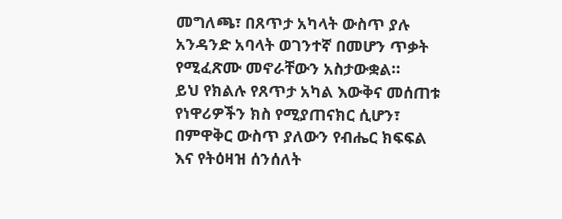መግለጫ፣ በጸጥታ አካላት ውስጥ ያሉ አንዳንድ አባላት ወገንተኛ በመሆን ጥቃት የሚፈጽሙ መኖራቸውን አስታውቋል።
ይህ የክልሉ የጸጥታ አካል እውቅና መሰጠቱ የነዋሪዎችን ክስ የሚያጠናክር ሲሆን፣ በምዋቅር ውስጥ ያለውን የብሔር ክፍፍል እና የትዕዛዝ ሰንሰለት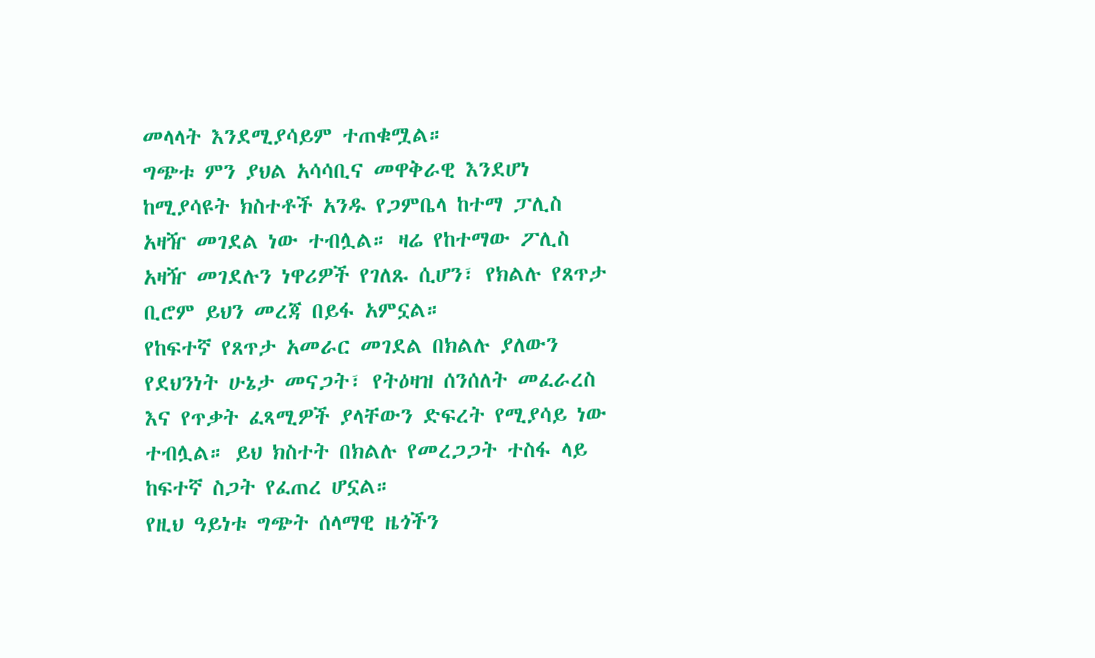መላላት እንደሚያሳይም ተጠቁሟል።
ግጭቱ ምን ያህል አሳሳቢና መዋቅራዊ እንደሆነ ከሚያሳዩት ክስተቶች አንዱ የጋምቤላ ከተማ ፓሊስ አዛዥ መገደል ነው ተብሏል። ዛሬ የከተማው ፖሊስ አዛዥ መገደሉን ነዋሪዎች የገለጹ ሲሆን፣ የክልሉ የጸጥታ ቢሮም ይህን መረጃ በይፋ አምኗል።
የከፍተኛ የጸጥታ አመራር መገደል በክልሉ ያለውን የደህንነት ሁኔታ መናጋት፣ የትዕዛዝ ሰንሰለት መፈራረስ እና የጥቃት ፈጻሚዎች ያላቸውን ድፍረት የሚያሳይ ነው ተብሏል። ይህ ክስተት በክልሉ የመረጋጋት ተስፋ ላይ ከፍተኛ ስጋት የፈጠረ ሆኗል።
የዚህ ዓይነቱ ግጭት ሰላማዊ ዜጎችን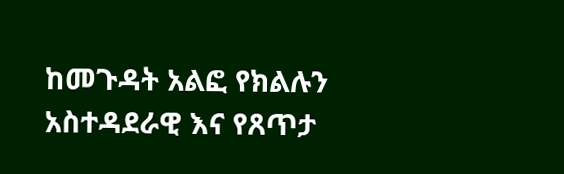ከመጉዳት አልፎ የክልሉን አስተዳደራዊ እና የጸጥታ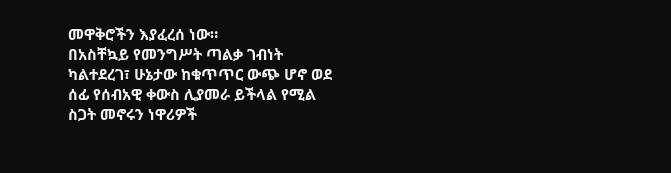መዋቅሮችን እያፈረሰ ነው።
በአስቸኳይ የመንግሥት ጣልቃ ገብነት ካልተደረገ፣ ሁኔታው ከቁጥጥር ውጭ ሆኖ ወደ ሰፊ የሰብአዊ ቀውስ ሊያመራ ይችላል የሚል ስጋት መኖሩን ነዋሪዎች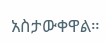አስታውቀዋል።